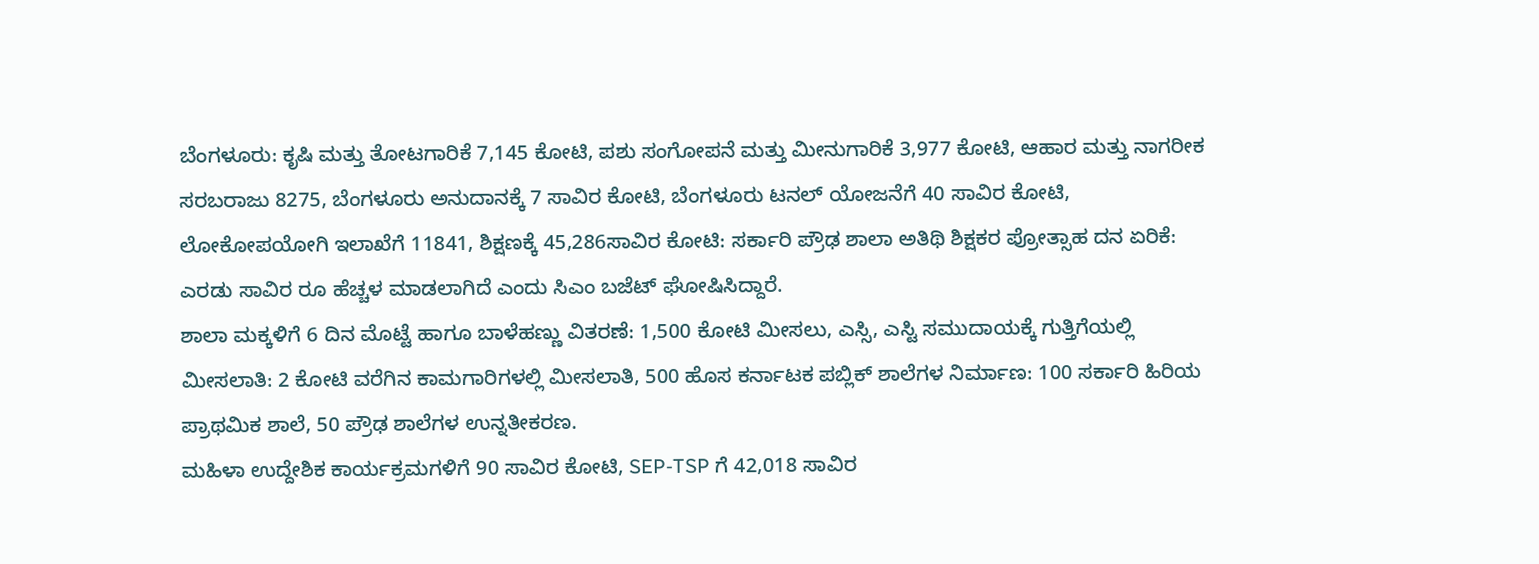ಬೆಂಗಳೂರು: ಕೃಷಿ ಮತ್ತು ತೋಟಗಾರಿಕೆ 7,145 ಕೋಟಿ, ಪಶು ಸಂಗೋಪನೆ ಮತ್ತು ಮೀನುಗಾರಿಕೆ 3,977 ಕೋಟಿ, ಆಹಾರ ಮತ್ತು ನಾಗರೀಕ ಸರಬರಾಜು 8275, ಬೆಂಗಳೂರು ಅನುದಾನಕ್ಕೆ 7 ಸಾವಿರ ಕೋಟಿ, ಬೆಂಗಳೂರು ಟನಲ್ ಯೋಜನೆಗೆ 40 ಸಾವಿರ ಕೋಟಿ, ಲೋಕೋಪಯೋಗಿ ಇಲಾಖೆಗೆ 11841, ಶಿಕ್ಷಣಕ್ಕೆ 45,286ಸಾವಿರ ಕೋಟಿ: ಸರ್ಕಾರಿ ಪ್ರೌಢ ಶಾಲಾ ಅತಿಥಿ ಶಿಕ್ಷಕರ ಪ್ರೋತ್ಸಾಹ ದನ ಏರಿಕೆ: ಎರಡು ಸಾವಿರ ರೂ ಹೆಚ್ಚಳ ಮಾಡಲಾಗಿದೆ ಎಂದು ಸಿಎಂ ಬಜೆಟ್ ಘೋಷಿಸಿದ್ದಾರೆ.
ಶಾಲಾ ಮಕ್ಕಳಿಗೆ 6 ದಿನ ಮೊಟ್ಟೆ ಹಾಗೂ ಬಾಳೆಹಣ್ಣು ವಿತರಣೆ: 1,500 ಕೋಟಿ ಮೀಸಲು, ಎಸ್ಸಿ, ಎಸ್ಟಿ ಸಮುದಾಯಕ್ಕೆ ಗುತ್ತಿಗೆಯಲ್ಲಿ ಮೀಸಲಾತಿ: 2 ಕೋಟಿ ವರೆಗಿನ ಕಾಮಗಾರಿಗಳಲ್ಲಿ ಮೀಸಲಾತಿ, 500 ಹೊಸ ಕರ್ನಾಟಕ ಪಬ್ಲಿಕ್ ಶಾಲೆಗಳ ನಿರ್ಮಾಣ: 100 ಸರ್ಕಾರಿ ಹಿರಿಯ ಪ್ರಾಥಮಿಕ ಶಾಲೆ, 50 ಪ್ರೌಢ ಶಾಲೆಗಳ ಉನ್ನತೀಕರಣ.
ಮಹಿಳಾ ಉದ್ದೇಶಿಕ ಕಾರ್ಯಕ್ರಮಗಳಿಗೆ 90 ಸಾವಿರ ಕೋಟಿ, SEP-TSP ಗೆ 42,018 ಸಾವಿರ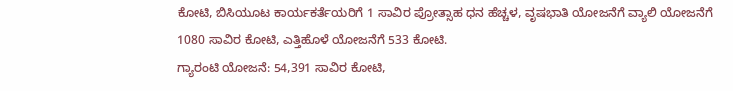ಕೋಟಿ, ಬಿಸಿಯೂಟ ಕಾರ್ಯಕರ್ತೆಯರಿಗೆ 1 ಸಾವಿರ ಪ್ರೋತ್ಸಾಹ ಧನ ಹೆಚ್ಚಳ, ವೃಷಭಾತಿ ಯೋಜನೆಗೆ ವ್ಯಾಲಿ ಯೋಜನೆಗೆ 1080 ಸಾವಿರ ಕೋಟಿ, ಎತ್ತಿಹೊಳೆ ಯೋಜನೆಗೆ 533 ಕೋಟಿ.
ಗ್ಯಾರಂಟಿ ಯೋಜನೆ: 54,391 ಸಾವಿರ ಕೋಟಿ,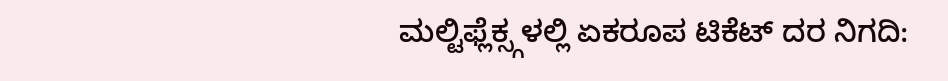ಮಲ್ಟಿಫ್ಲೆಕ್ಸ್ಗಳಲ್ಲಿ ಏಕರೂಪ ಟಿಕೆಟ್ ದರ ನಿಗದಿ: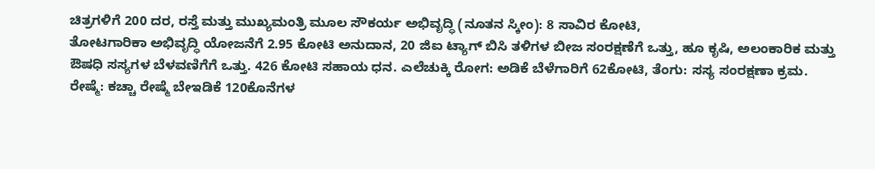ಚಿತ್ರಗಳಿಗೆ 200 ದರ, ರಸ್ತೆ ಮತ್ತು ಮುಖ್ಯಮಂತ್ರಿ ಮೂಲ ಸೌಕರ್ಯ ಅಭಿವೃದ್ಧಿ (ನೂತನ ಸ್ಕೀಂ): 8 ಸಾವಿರ ಕೋಟಿ,
ತೋಟಗಾರಿಕಾ ಅಭಿವೃದ್ಧಿ ಯೋಜನೆಗೆ 2.95 ಕೋಟಿ ಅನುದಾನ, 20 ಜಿಐ ಟ್ಯಾಗ್ ಬಿಸಿ ತಳಿಗಳ ಬೀಜ ಸಂರಕ್ಷಣೆಗೆ ಒತ್ತು, ಹೂ ಕೃಷಿ, ಅಲಂಕಾರಿಕ ಮತ್ತು ಔಷಧಿ ಸಸ್ಯಗಳ ಬೆಳವಣಿಗೆಗೆ ಒತ್ತು. 426 ಕೋಟಿ ಸಹಾಯ ಧನ. ಎಲೆಚುಕ್ಕಿ ರೋಗ: ಅಡಿಕೆ ಬೆಳೆಗಾರಿಗೆ 62ಕೋಟಿ, ತೆಂಗು: ಸಸ್ಯ ಸಂರಕ್ಷಣಾ ಕ್ರಮ.
ರೇಷ್ಮೆ: ಕಚ್ಚಾ ರೇಷ್ಮೆ ಬೇಇಡಿಕೆ 120ಕೊನೆಗಳ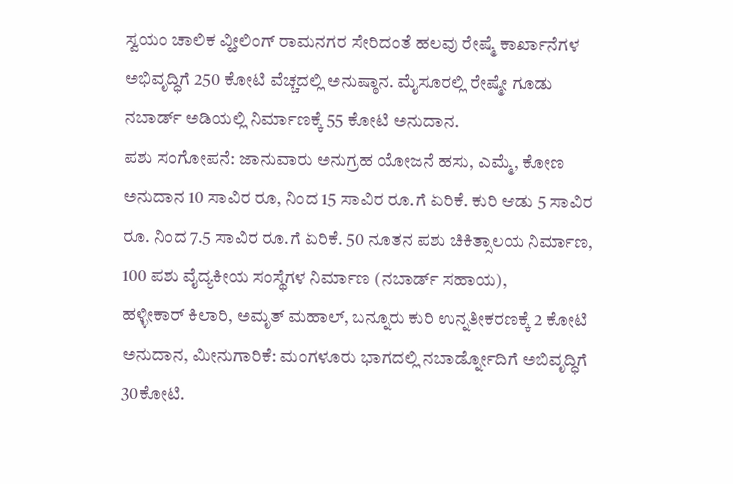ಸ್ವಯಂ ಚಾಲಿಕ ವ್ಹೀಲಿಂಗ್ ರಾಮನಗರ ಸೇರಿದಂತೆ ಹಲವು ರೇಷ್ಮೆ ಕಾರ್ಖಾನೆಗಳ ಅಭಿವೃದ್ಧಿಗೆ 250 ಕೋಟಿ ವೆಚ್ಚದಲ್ಲಿ ಅನುಷ್ಠಾನ. ಮೈಸೂರಲ್ಲಿ ರೇಷ್ಮೇ ಗೂಡು ನಬಾರ್ಡ್ ಅಡಿಯಲ್ಲಿ ನಿರ್ಮಾಣಕ್ಕೆ 55 ಕೋಟಿ ಅನುದಾನ.
ಪಶು ಸಂಗೋಪನೆ: ಜಾನುವಾರು ಅನುಗ್ರಹ ಯೋಜನೆ ಹಸು, ಎಮ್ಮೆ, ಕೋಣ ಅನುದಾನ 10 ಸಾವಿರ ರೂ, ನಿಂದ 15 ಸಾವಿರ ರೂ.ಗೆ ಏರಿಕೆ. ಕುರಿ ಆಡು 5 ಸಾವಿರ ರೂ. ನಿಂದ 7.5 ಸಾವಿರ ರೂ.ಗೆ ಏರಿಕೆ. 50 ನೂತನ ಪಶು ಚಿಕಿತ್ಸಾಲಯ ನಿರ್ಮಾಣ, 100 ಪಶು ವೈದ್ಯಕೀಯ ಸಂಸ್ಥೆಗಳ ನಿರ್ಮಾಣ (ನಬಾರ್ಡ್ ಸಹಾಯ),
ಹಳ್ಳೀಕಾರ್ ಕಿಲಾರಿ, ಅಮೃತ್ ಮಹಾಲ್, ಬನ್ನೂರು ಕುರಿ ಉನ್ನತೀಕರಣಕ್ಕೆ 2 ಕೋಟಿ ಅನುದಾನ, ಮೀನುಗಾರಿಕೆ: ಮಂಗಳೂರು ಭಾಗದಲ್ಲಿ ನಬಾರ್ಡ್ನೋದಿಗೆ ಅಬಿವೃದ್ಧಿಗೆ 30ಕೋಟಿ.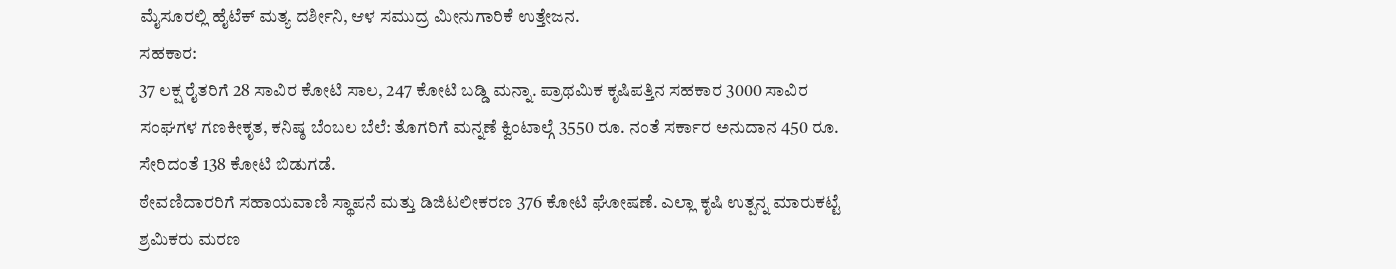ಮೈಸೂರಲ್ಲಿ ಹೈಟೆಕ್ ಮತ್ಯ ದರ್ಶೀನಿ, ಆಳ ಸಮುದ್ರ ಮೀನುಗಾರಿಕೆ ಉತ್ತೇಜನ.
ಸಹಕಾರ:
37 ಲಕ್ಷ ರೈತರಿಗೆ 28 ಸಾವಿರ ಕೋಟಿ ಸಾಲ, 247 ಕೋಟಿ ಬಡ್ಡಿ ಮನ್ನಾ. ಪ್ರಾಥಮಿಕ ಕೃಷಿಪತ್ತಿನ ಸಹಕಾರ 3000 ಸಾವಿರ ಸಂಘಗಳ ಗಣಕೀಕೃತ, ಕನಿಷ್ಠ ಬೆಂಬಲ ಬೆಲೆ: ತೊಗರಿಗೆ ಮನ್ನಣೆ ಕ್ವಿಂಟಾಲ್ಗೆ 3550 ರೂ. ನಂತೆ ಸರ್ಕಾರ ಅನುದಾನ 450 ರೂ. ಸೇರಿದಂತೆ 138 ಕೋಟಿ ಬಿಡುಗಡೆ.
ಠೇವಣಿದಾರರಿಗೆ ಸಹಾಯವಾಣಿ ಸ್ಥಾಪನೆ ಮತ್ತು ಡಿಜಿಟಲೀಕರಣ 376 ಕೋಟಿ ಘೋಷಣೆ. ಎಲ್ಲಾ ಕೃಷಿ ಉತ್ಪನ್ನ ಮಾರುಕಟ್ಟೆ ಶ್ರಮಿಕರು ಮರಣ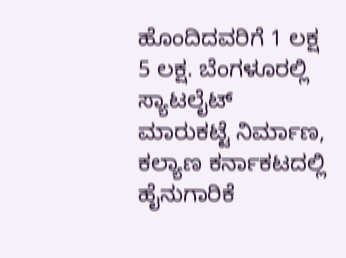ಹೊಂದಿದವರಿಗೆ 1 ಲಕ್ಷ 5 ಲಕ್ಷ. ಬೆಂಗಳೂರಲ್ಲಿ ಸ್ಯಾಟಲೈಟ್ ಮಾರುಕಟ್ಟೆ ನಿರ್ಮಾಣ, ಕಲ್ಯಾಣ ಕರ್ನಾಕಟದಲ್ಲಿ ಹೈನುಗಾರಿಕೆ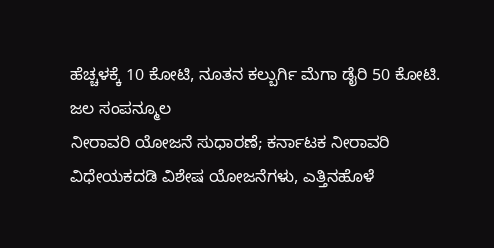ಹೆಚ್ಚಳಕ್ಕೆ 10 ಕೋಟಿ, ನೂತನ ಕಲ್ಬುರ್ಗಿ ಮೆಗಾ ಡೈರಿ 50 ಕೋಟಿ.
ಜಲ ಸಂಪನ್ಮೂಲ
ನೀರಾವರಿ ಯೋಜನೆ ಸುಧಾರಣೆ; ಕರ್ನಾಟಕ ನೀರಾವರಿ ವಿಧೇಯಕದಡಿ ವಿಶೇಷ ಯೋಜನೆಗಳು, ಎತ್ತಿನಹೊಳೆ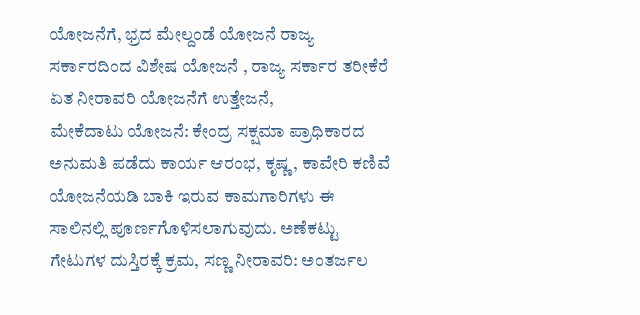ಯೋಜನೆಗೆ, ಭ್ರದ ಮೇಲ್ದಂಡೆ ಯೋಜನೆ ರಾಜ್ಯ ಸರ್ಕಾರದಿಂದ ವಿಶೇಷ ಯೋಜನೆ , ರಾಜ್ಯ ಸರ್ಕಾರ ತರೀಕೆರೆ ಏತ ನೀರಾವರಿ ಯೋಜನೆಗೆ ಉತ್ತೇಜನೆ,
ಮೇಕೆದಾಟು ಯೋಜನೆ: ಕೇಂದ್ರ ಸಕ್ಷಮಾ ಪ್ರಾಧಿಕಾರದ ಅನುಮತಿ ಪಡೆದು ಕಾರ್ಯ ಆರಂಭ, ಕೃಷ್ಣ, ಕಾವೇರಿ ಕಣಿವೆ ಯೋಜನೆಯಡಿ ಬಾಕಿ ಇರುವ ಕಾಮಗಾರಿಗಳು ಈ ಸಾಲಿನಲ್ಲಿ ಪೂರ್ಣಗೊಳಿಸಲಾಗುವುದು. ಅಣೆಕಟ್ಟು ಗೇಟುಗಳ ದುಸ್ತಿರಕ್ಕೆ ಕ್ರಮ, ಸಣ್ಣ ನೀರಾವರಿ: ಅಂತರ್ಜಲ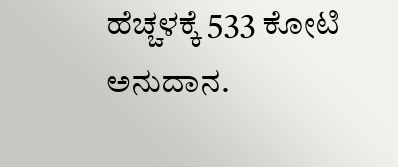ಹೆಚ್ಚಳಕ್ಕೆ 533 ಕೋಟಿ ಅನುದಾನ.